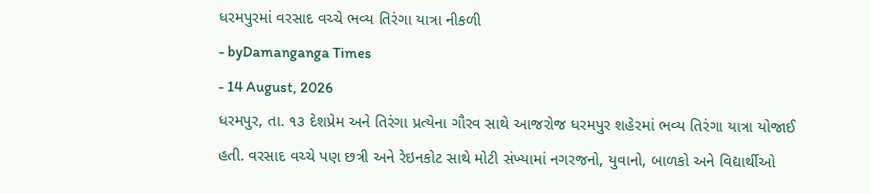ધરમપુરમાં વરસાદ વચ્ચે ભવ્ય તિરંગા યાત્રા નીકળી
- byDamanganga Times
- 14 August, 2026
ધરમપુર, તા. ૧૩ દેશપ્રેમ અને તિરંગા પ્રત્યેના ગૌરવ સાથે આજરોજ ધરમપુર શહેરમાં ભવ્ય તિરંગા યાત્રા યોજાઈ હતી. વરસાદ વચ્ચે પણ છત્રી અને રેઇનકોટ સાથે મોટી સંખ્યામાં નગરજનો, યુવાનો, બાળકો અને વિદ્યાર્થીઓ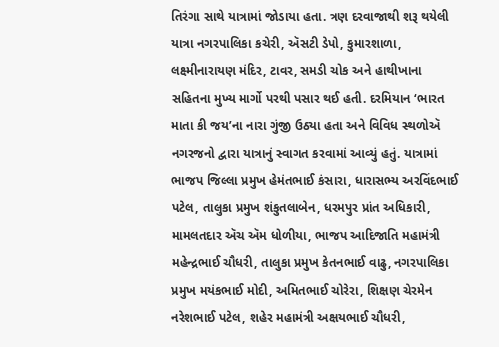તિરંગા સાથે યાત્રામાં જોડાયા હતા. ત્રણ દરવાજાથી શરૂ થયેલી યાત્રા નગરપાલિકા કચેરી, ઍસટી ડેપો, કુમારશાળા, લક્ષ્મીનારાયણ મંદિર, ટાવર, સમડી ચોક અને હાથીખાના સહિતના મુખ્ય માર્ગો પરથી પસાર થઈ હતી. દરમિયાન ‘ભારત માતા કી જય’ના નારા ગુંજી ઉઠ્યા હતા અને વિવિધ સ્થળોઍ નગરજનો દ્વારા યાત્રાનું સ્વાગત કરવામાં આવ્યું હતું. યાત્રામાં ભાજપ જિલ્લા પ્રમુખ હેમંતભાઈ કંસારા, ધારાસભ્ય અરવિંદભાઈ પટેલ, તાલુકા પ્રમુખ શંકુતલાબેન, ધરમપુર પ્રાંત અધિકારી, મામલતદાર ઍચ ઍમ ધોળીયા, ભાજપ આદિજાતિ મહામંત્રી મહેન્દ્રભાઈ ચૌધરી, તાલુકા પ્રમુખ કેતનભાઈ વાઢુ, નગરપાલિકા પ્રમુખ મયંકભાઈ મોદી, અમિતભાઈ ચોરેરા, શિક્ષણ ચેરમેન નરેશભાઈ પટેલ, શહેર મહામંત્રી અક્ષયભાઈ ચૌધરી,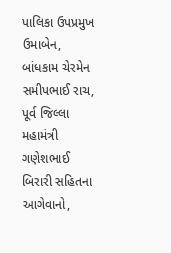પાલિકા ઉપપ્રમુખ ઉમાબેન, બાંધકામ ચેરમેન સમીપભાઈ રાચ, પૂર્વ જિલ્લા મહામંત્રી ગણેશભાઈ બિરારી સહિતના આગેવાનો,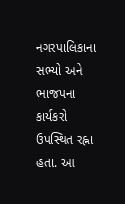નગરપાલિકાના સભ્યો અને ભાજપના કાર્યકરો ઉપસ્થિત રહ્ના હતા. આ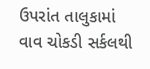ઉપરાંત તાલુકામાં વાવ ચોકડી સર્કલથી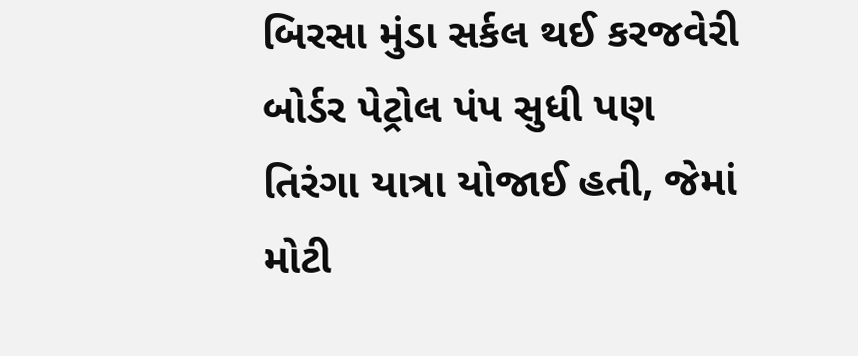બિરસા મુંડા સર્કલ થઈ કરજવેરી બોર્ડર પેટ્રોલ પંપ સુધી પણ તિરંગા યાત્રા યોજાઈ હતી, જેમાં મોટી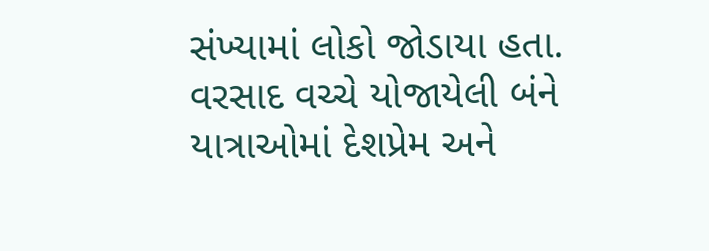સંખ્યામાં લોકો જોડાયા હતા. વરસાદ વચ્ચે યોજાયેલી બંને યાત્રાઓમાં દેશપ્રેમ અને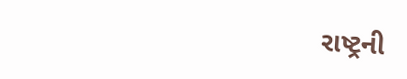રાષ્ટ્રની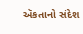ઍકતાનો સંદેશ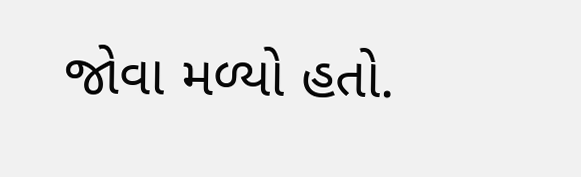જોવા મળ્યો હતો.